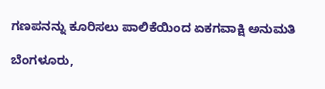ಗಣಪನನ್ನು ಕೂರಿಸಲು ಪಾಲಿಕೆಯಿಂದ ಏಕಗವಾಕ್ಷಿ ಅನುಮತಿ

ಬೆಂಗಳೂರು,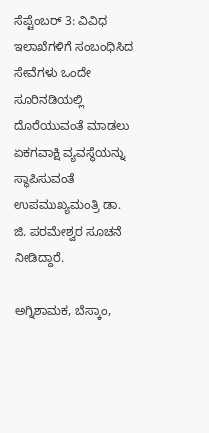ಸೆಪ್ಟೆಂಬರ್ 3: ವಿವಿಧ ಇಲಾಖೆಗಳಿಗೆ ಸಂಬಂಧಿಸಿದ ಸೇವೆಗಳು ಒಂದೇ ಸೂರಿನಡಿಯಲ್ಲಿ ದೊರೆಯುವಂತೆ ಮಾಡಲು ಏಕಗವಾಕ್ಷಿ ವ್ಯವಸ್ಥೆಯನ್ನು ಸ್ಥಾಪಿಸುವಂತೆ ಉಪಮುಖ್ಯಮಂತ್ರಿ ಡಾ. ಜಿ. ಪರಮೇಶ್ವರ ಸೂಚನೆ ನೀಡಿದ್ದಾರೆ.

ಅಗ್ನಿಶಾಮಕ, ಬೆಸ್ಕಾಂ,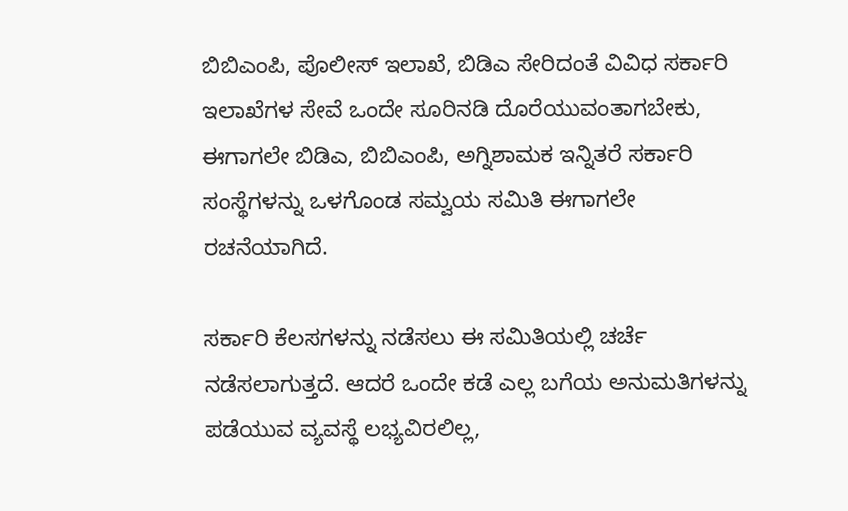ಬಿಬಿಎಂಪಿ, ಪೊಲೀಸ್ ಇಲಾಖೆ, ಬಿಡಿಎ ಸೇರಿದಂತೆ ವಿವಿಧ ಸರ್ಕಾರಿ ಇಲಾಖೆಗಳ ಸೇವೆ ಒಂದೇ ಸೂರಿನಡಿ ದೊರೆಯುವಂತಾಗಬೇಕು, ಈಗಾಗಲೇ ಬಿಡಿಎ, ಬಿಬಿಎಂಪಿ, ಅಗ್ನಿಶಾಮಕ ಇನ್ನಿತರೆ ಸರ್ಕಾರಿ ಸಂಸ್ಥೆಗಳನ್ನು ಒಳಗೊಂಡ ಸಮ್ವಯ ಸಮಿತಿ ಈಗಾಗಲೇ ರಚನೆಯಾಗಿದೆ.

ಸರ್ಕಾರಿ ಕೆಲಸಗಳನ್ನು ನಡೆಸಲು ಈ ಸಮಿತಿಯಲ್ಲಿ ಚರ್ಚೆ ನಡೆಸಲಾಗುತ್ತದೆ. ಆದರೆ ಒಂದೇ ಕಡೆ ಎಲ್ಲ ಬಗೆಯ ಅನುಮತಿಗಳನ್ನು ಪಡೆಯುವ ವ್ಯವಸ್ಥೆ ಲಭ್ಯವಿರಲಿಲ್ಲ,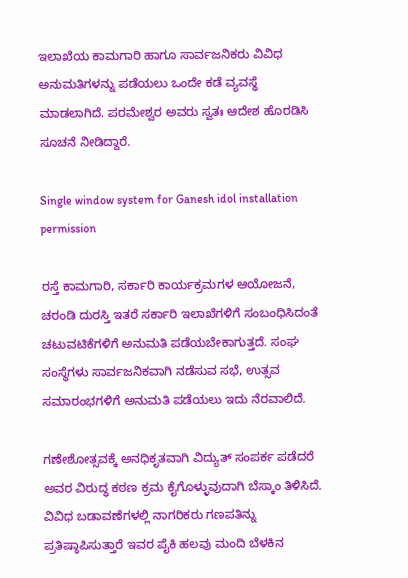ಇಲಾಖೆಯ ಕಾಮಗಾರಿ ಹಾಗೂ ಸಾರ್ವಜನಿಕರು ವಿವಿಧ ಅನುಮತಿಗಳನ್ನು ಪಡೆಯಲು ಒಂದೇ ಕಡೆ ವ್ಯವಸ್ಥೆ ಮಾಡಲಾಗಿದೆ. ಪರಮೇಶ್ವರ ಅವರು ಸ್ವತಃ ಆದೇಶ ಹೊರಡಿಸಿ ಸೂಚನೆ ನೀಡಿದ್ದಾರೆ.

Single window system for Ganesh idol installation permission

ರಸ್ತೆ ಕಾಮಗಾರಿ, ಸರ್ಕಾರಿ ಕಾರ್ಯಕ್ರಮಗಳ ಆಯೋಜನೆ, ಚರಂಡಿ ದುರಸ್ತಿ ಇತರೆ ಸರ್ಕಾರಿ ಇಲಾಖೆಗಳಿಗೆ ಸಂಬಂಧಿಸಿದಂತೆ ಚಟುವಟಿಕೆಗಳಿಗೆ ಅನುಮತಿ ಪಡೆಯಬೇಕಾಗುತ್ತದೆ. ಸಂಘ ಸಂಸ್ಥೆಗಳು ಸಾರ್ವಜನಿಕವಾಗಿ ನಡೆಸುವ ಸಭೆ, ಉತ್ಸವ ಸಮಾರಂಭಗಳಿಗೆ ಅನುಮತಿ ಪಡೆಯಲು ಇದು ನೆರವಾಲಿದೆ.

ಗಣೇಶೋತ್ಸವಕ್ಕೆ ಅನಧಿಕೃತವಾಗಿ ವಿದ್ಯುತ್ ಸಂಪರ್ಕ ಪಡೆದರೆ ಅವರ ವಿರುದ್ಧ ಕಠಣ ಕ್ರಮ ಕೈಗೊಳ್ಳುವುದಾಗಿ ಬೆಸ್ಕಾಂ ತಿಳಿಸಿದೆ. ವಿವಿಧ ಬಡಾವಣೆಗಳಲ್ಲಿ ನಾಗರಿಕರು ಗಣಪತಿನ್ನು ಪ್ರತಿಷ್ಠಾಪಿಸುತ್ತಾರೆ ಇವರ ಪೈಕಿ ಹಲವು ಮಂದಿ ಬೆಳಕಿನ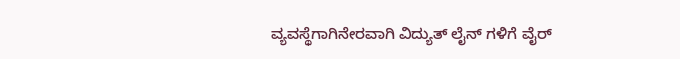ವ್ಯವಸ್ಥೆಗಾಗಿನೇರವಾಗಿ ವಿದ್ಯುತ್ ಲೈನ್ ಗಳಿಗೆ ವೈರ್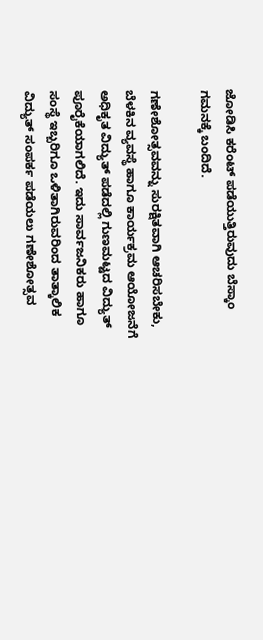ಜೋಡಿಸಿ ಕರೆಂಟ್ ಪಡೆಯುತ್ತಿರುವುದು ಬೆಸ್ಕಾಂ ಗಮನಕ್ಕೆ ಬಂದಿದೆ.

ಗಣೇಶೋತ್ಸವವನ್ನು ಸುರಕ್ಷಿತವಾಗಿ ಆಚರಿಸಬೇಕು, ಬೆಳಕಿನ ವ್ಯವಸ್ಥೆ ಹಾಗೂ ಕಾರ್ಯಕ್ರಮ ಆಯೋಜನೆಗೆ ಅಧಿಕೃತ ವಿದ್ಯುತ್ ಪಡೆದಲ್ಲಿ ಗುಣಮಟ್ಟದ ವಿದ್ಯುತ್ ಪೂರೈಕೆಯಾಗಲಿದೆ. ಇದು ಸಾರ್ವಜನಿಕರು ಹಾಗೂ ಸಂಸ್ಥೆ ಇಬ್ಬರಿಗೂ ಒಳಿತಾಗಿರುವರಿಂದ ತಾತ್ಕಾಲಿಕ ವಿದ್ಯುತ್ ಸಂಪರ್ಕ ಪಡೆಯಲು ಗಣೇಶೋತ್ಸವ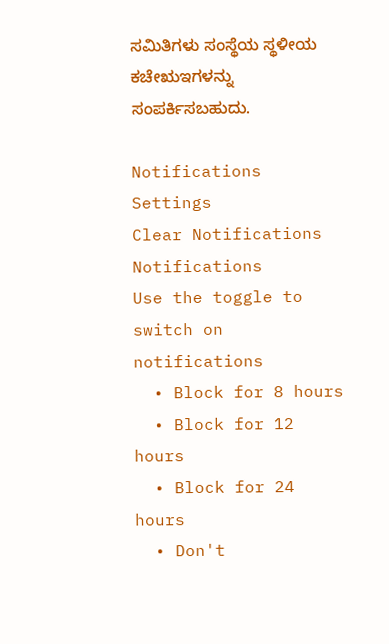ಸಮಿತಿಗಳು ಸಂಸ್ಥೆಯ ಸ್ಥಳೀಯ ಕಚೇಋಇಗಳನ್ನು ಸಂಪರ್ಕಿಸಬಹುದು.

Notifications
Settings
Clear Notifications
Notifications
Use the toggle to switch on notifications
  • Block for 8 hours
  • Block for 12 hours
  • Block for 24 hours
  • Don't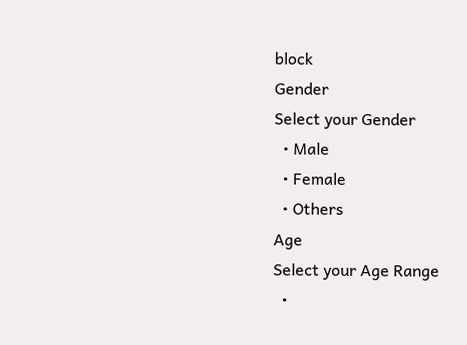block
Gender
Select your Gender
  • Male
  • Female
  • Others
Age
Select your Age Range
  •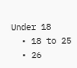Under 18
  • 18 to 25
  • 26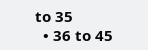to 35
  • 36 to 45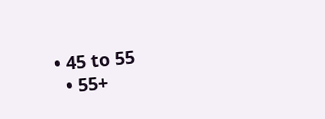• 45 to 55
  • 55+